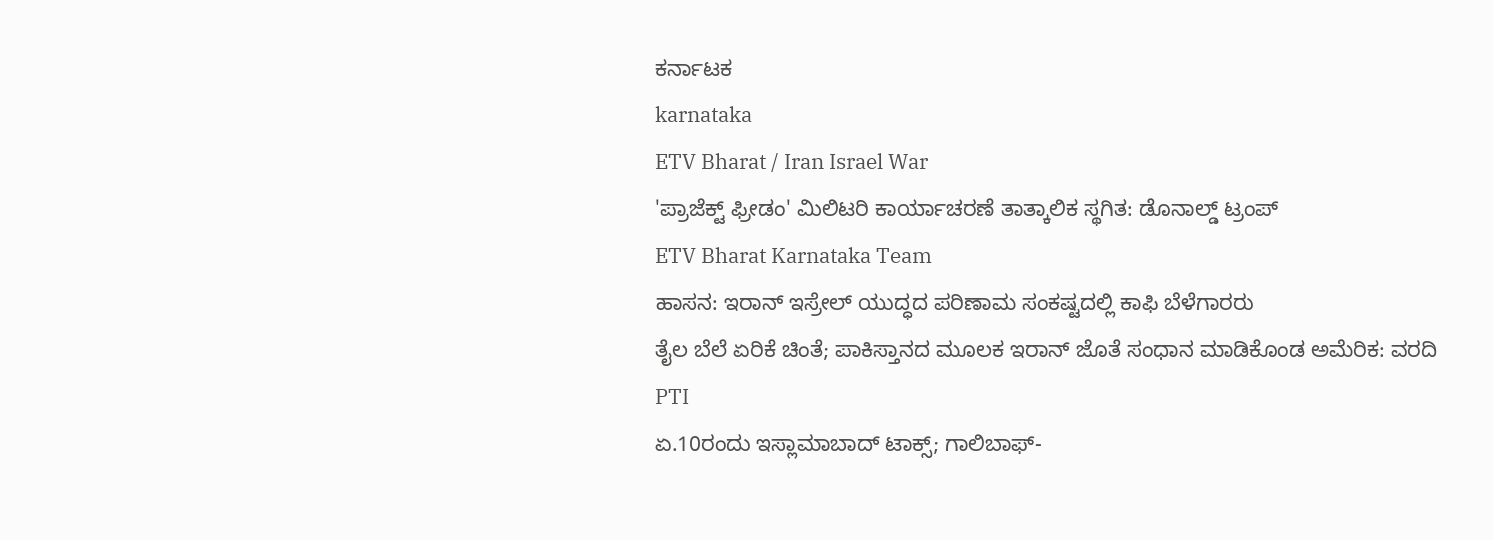ಕರ್ನಾಟಕ
karnataka
ETV Bharat / Iran Israel War
'ಪ್ರಾಜೆಕ್ಟ್ ಫ್ರೀಡಂ' ಮಿಲಿಟರಿ ಕಾರ್ಯಾಚರಣೆ ತಾತ್ಕಾಲಿಕ ಸ್ಥಗಿತ: ಡೊನಾಲ್ಡ್ ಟ್ರಂಪ್
ETV Bharat Karnataka Team
ಹಾಸನ: ಇರಾನ್ ಇಸ್ರೇಲ್ ಯುದ್ಧದ ಪರಿಣಾಮ ಸಂಕಷ್ಟದಲ್ಲಿ ಕಾಫಿ ಬೆಳೆಗಾರರು
ತೈಲ ಬೆಲೆ ಏರಿಕೆ ಚಿಂತೆ; ಪಾಕಿಸ್ತಾನದ ಮೂಲಕ ಇರಾನ್ ಜೊತೆ ಸಂಧಾನ ಮಾಡಿಕೊಂಡ ಅಮೆರಿಕ: ವರದಿ
PTI
ಏ.10ರಂದು ಇಸ್ಲಾಮಾಬಾದ್ ಟಾಕ್ಸ್; ಗಾಲಿಬಾಫ್-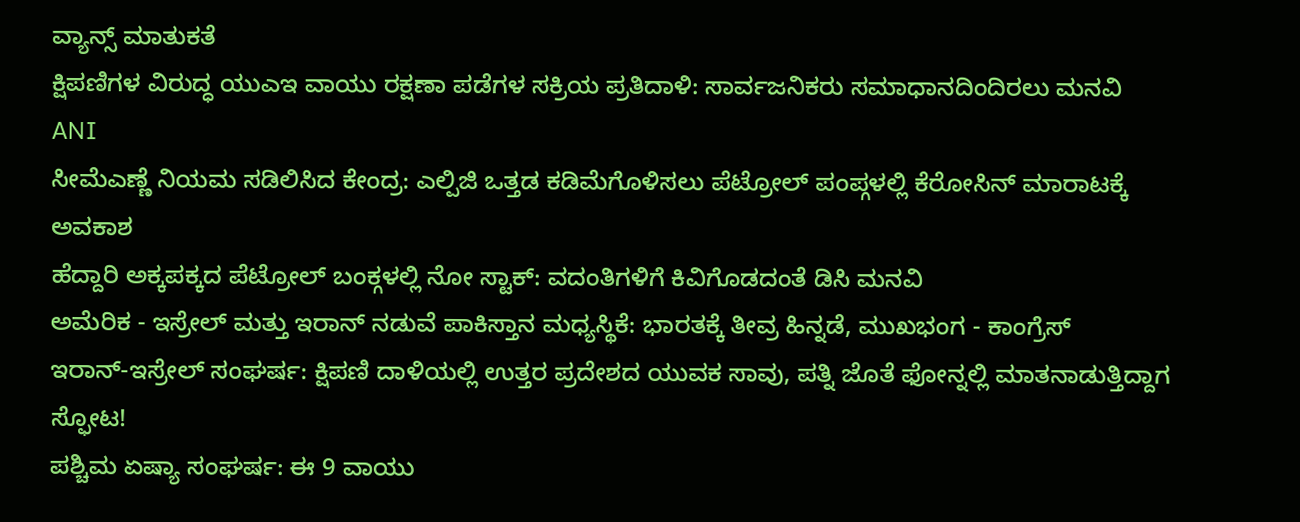ವ್ಯಾನ್ಸ್ ಮಾತುಕತೆ
ಕ್ಷಿಪಣಿಗಳ ವಿರುದ್ಧ ಯುಎಇ ವಾಯು ರಕ್ಷಣಾ ಪಡೆಗಳ ಸಕ್ರಿಯ ಪ್ರತಿದಾಳಿ: ಸಾರ್ವಜನಿಕರು ಸಮಾಧಾನದಿಂದಿರಲು ಮನವಿ
ANI
ಸೀಮೆಎಣ್ಣೆ ನಿಯಮ ಸಡಿಲಿಸಿದ ಕೇಂದ್ರ: ಎಲ್ಪಿಜಿ ಒತ್ತಡ ಕಡಿಮೆಗೊಳಿಸಲು ಪೆಟ್ರೋಲ್ ಪಂಪ್ಗಳಲ್ಲಿ ಕೆರೋಸಿನ್ ಮಾರಾಟಕ್ಕೆ ಅವಕಾಶ
ಹೆದ್ದಾರಿ ಅಕ್ಕಪಕ್ಕದ ಪೆಟ್ರೋಲ್ ಬಂಕ್ಗಳಲ್ಲಿ ನೋ ಸ್ಟಾಕ್: ವದಂತಿಗಳಿಗೆ ಕಿವಿಗೊಡದಂತೆ ಡಿಸಿ ಮನವಿ
ಅಮೆರಿಕ - ಇಸ್ರೇಲ್ ಮತ್ತು ಇರಾನ್ ನಡುವೆ ಪಾಕಿಸ್ತಾನ ಮಧ್ಯಸ್ಥಿಕೆ: ಭಾರತಕ್ಕೆ ತೀವ್ರ ಹಿನ್ನಡೆ, ಮುಖಭಂಗ - ಕಾಂಗ್ರೆಸ್
ಇರಾನ್-ಇಸ್ರೇಲ್ ಸಂಘರ್ಷ: ಕ್ಷಿಪಣಿ ದಾಳಿಯಲ್ಲಿ ಉತ್ತರ ಪ್ರದೇಶದ ಯುವಕ ಸಾವು, ಪತ್ನಿ ಜೊತೆ ಫೋನ್ನಲ್ಲಿ ಮಾತನಾಡುತ್ತಿದ್ದಾಗ ಸ್ಫೋಟ!
ಪಶ್ಚಿಮ ಏಷ್ಯಾ ಸಂಘರ್ಷ: ಈ 9 ವಾಯು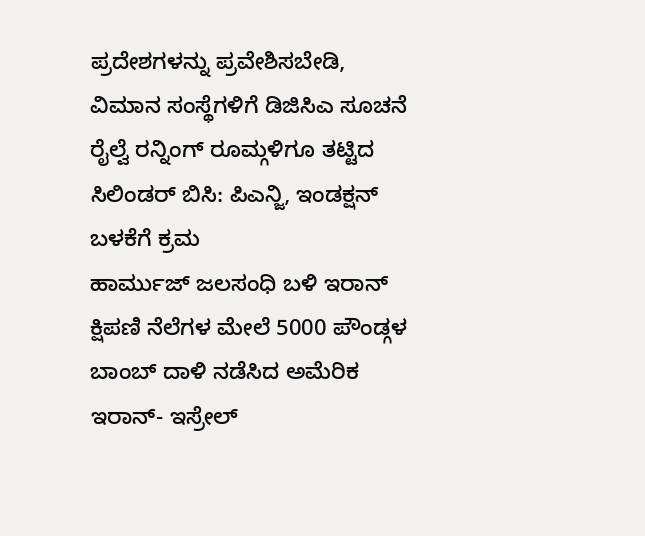ಪ್ರದೇಶಗಳನ್ನು ಪ್ರವೇಶಿಸಬೇಡಿ, ವಿಮಾನ ಸಂಸ್ಥೆಗಳಿಗೆ ಡಿಜಿಸಿಎ ಸೂಚನೆ
ರೈಲ್ವೆ ರನ್ನಿಂಗ್ ರೂಮ್ಗಳಿಗೂ ತಟ್ಟಿದ ಸಿಲಿಂಡರ್ ಬಿಸಿ: ಪಿಎನ್ಜಿ, ಇಂಡಕ್ಷನ್ ಬಳಕೆಗೆ ಕ್ರಮ
ಹಾರ್ಮುಜ್ ಜಲಸಂಧಿ ಬಳಿ ಇರಾನ್ ಕ್ಷಿಪಣಿ ನೆಲೆಗಳ ಮೇಲೆ 5000 ಪೌಂಡ್ಗಳ ಬಾಂಬ್ ದಾಳಿ ನಡೆಸಿದ ಅಮೆರಿಕ
ಇರಾನ್- ಇಸ್ರೇಲ್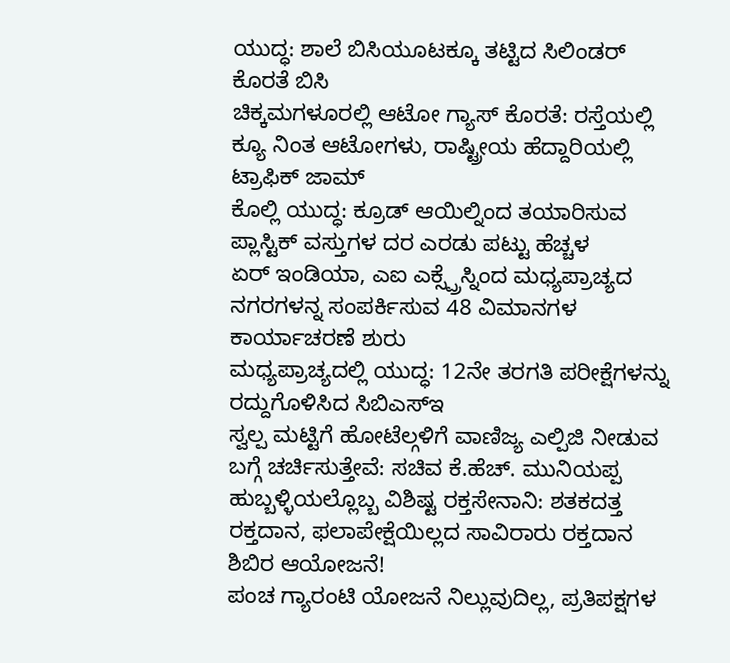ಯುದ್ಧ: ಶಾಲೆ ಬಿಸಿಯೂಟಕ್ಕೂ ತಟ್ಟಿದ ಸಿಲಿಂಡರ್ ಕೊರತೆ ಬಿಸಿ
ಚಿಕ್ಕಮಗಳೂರಲ್ಲಿ ಆಟೋ ಗ್ಯಾಸ್ ಕೊರತೆ: ರಸ್ತೆಯಲ್ಲಿ ಕ್ಯೂ ನಿಂತ ಆಟೋಗಳು, ರಾಷ್ಟ್ರೀಯ ಹೆದ್ದಾರಿಯಲ್ಲಿ ಟ್ರಾಫಿಕ್ ಜಾಮ್
ಕೊಲ್ಲಿ ಯುದ್ಧ: ಕ್ರೂಡ್ ಆಯಿಲ್ನಿಂದ ತಯಾರಿಸುವ ಪ್ಲಾಸ್ಟಿಕ್ ವಸ್ತುಗಳ ದರ ಎರಡು ಪಟ್ಟು ಹೆಚ್ಚಳ
ಏರ್ ಇಂಡಿಯಾ, ಎಐ ಎಕ್ಸ್ಪ್ರೆಸ್ನಿಂದ ಮಧ್ಯಪ್ರಾಚ್ಯದ ನಗರಗಳನ್ನ ಸಂಪರ್ಕಿಸುವ 48 ವಿಮಾನಗಳ ಕಾರ್ಯಾಚರಣೆ ಶುರು
ಮಧ್ಯಪ್ರಾಚ್ಯದಲ್ಲಿ ಯುದ್ಧ: 12ನೇ ತರಗತಿ ಪರೀಕ್ಷೆಗಳನ್ನು ರದ್ದುಗೊಳಿಸಿದ ಸಿಬಿಎಸ್ಇ
ಸ್ವಲ್ಪ ಮಟ್ಟಿಗೆ ಹೋಟೆಲ್ಗಳಿಗೆ ವಾಣಿಜ್ಯ ಎಲ್ಪಿಜಿ ನೀಡುವ ಬಗ್ಗೆ ಚರ್ಚಿಸುತ್ತೇವೆ: ಸಚಿವ ಕೆ.ಹೆಚ್. ಮುನಿಯಪ್ಪ
ಹುಬ್ಬಳ್ಳಿಯಲ್ಲೊಬ್ಬ ವಿಶಿಷ್ಟ ರಕ್ತಸೇನಾನಿ: ಶತಕದತ್ತ ರಕ್ತದಾನ, ಫಲಾಪೇಕ್ಷೆಯಿಲ್ಲದ ಸಾವಿರಾರು ರಕ್ತದಾನ ಶಿಬಿರ ಆಯೋಜನೆ!
ಪಂಚ ಗ್ಯಾರಂಟಿ ಯೋಜನೆ ನಿಲ್ಲುವುದಿಲ್ಲ, ಪ್ರತಿಪಕ್ಷಗಳ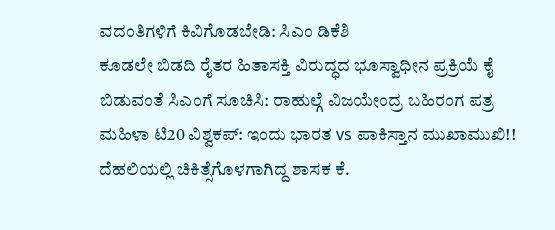ವದಂತಿಗಳಿಗೆ ಕಿವಿಗೊಡಬೇಡಿ: ಸಿಎಂ ಡಿಕೆಶಿ
ಕೂಡಲೇ ಬಿಡದಿ ರೈತರ ಹಿತಾಸಕ್ತಿ ವಿರುದ್ಧದ ಭೂಸ್ವಾಧೀನ ಪ್ರಕ್ರಿಯೆ ಕೈ ಬಿಡುವಂತೆ ಸಿಎಂಗೆ ಸೂಚಿಸಿ: ರಾಹುಲ್ಗೆ ವಿಜಯೇಂದ್ರ ಬಹಿರಂಗ ಪತ್ರ
ಮಹಿಳಾ ಟಿ20 ವಿಶ್ವಕಪ್: ಇಂದು ಭಾರತ vs ಪಾಕಿಸ್ತಾನ ಮುಖಾಮುಖಿ!!
ದೆಹಲಿಯಲ್ಲಿ ಚಿಕಿತ್ಸೆಗೊಳಗಾಗಿದ್ದ ಶಾಸಕ ಕೆ.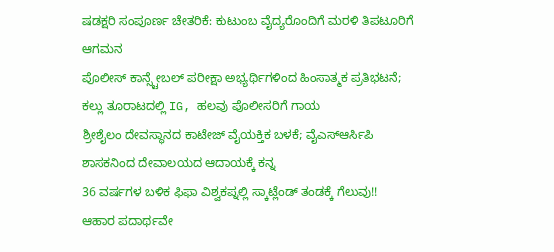ಷಡಕ್ಷರಿ ಸಂಪೂರ್ಣ ಚೇತರಿಕೆ: ಕುಟುಂಬ ವೈದ್ಯರೊಂದಿಗೆ ಮರಳಿ ತಿಪಟೂರಿಗೆ ಆಗಮನ
ಪೊಲೀಸ್ ಕಾನ್ಸ್ಟೇಬಲ್ ಪರೀಕ್ಷಾ ಅಭ್ಯರ್ಥಿಗಳಿಂದ ಹಿಂಸಾತ್ಮಕ ಪ್ರತಿಭಟನೆ; ಕಲ್ಲು ತೂರಾಟದಲ್ಲಿ IG, ಹಲವು ಪೊಲೀಸರಿಗೆ ಗಾಯ
ಶ್ರೀಶೈಲಂ ದೇವಸ್ಥಾನದ ಕಾಟೇಜ್ ವೈಯಕ್ತಿಕ ಬಳಕೆ; ವೈಎಸ್ಆರ್ಸಿಪಿ ಶಾಸಕನಿಂದ ದೇವಾಲಯದ ಆದಾಯಕ್ಕೆ ಕನ್ನ
36 ವರ್ಷಗಳ ಬಳಿಕ ಫಿಫಾ ವಿಶ್ವಕಪ್ನಲ್ಲಿ ಸ್ಕಾಟ್ಲೆಂಡ್ ತಂಡಕ್ಕೆ ಗೆಲುವು!!
ಆಹಾರ ಪದಾರ್ಥವೇ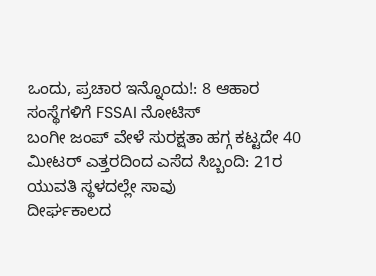ಒಂದು, ಪ್ರಚಾರ ಇನ್ನೊಂದು!: 8 ಆಹಾರ ಸಂಸ್ಥೆಗಳಿಗೆ FSSAI ನೋಟಿಸ್
ಬಂಗೀ ಜಂಪ್ ವೇಳೆ ಸುರಕ್ಷತಾ ಹಗ್ಗ ಕಟ್ಟದೇ 40 ಮೀಟರ್ ಎತ್ತರದಿಂದ ಎಸೆದ ಸಿಬ್ಬಂದಿ: 21ರ ಯುವತಿ ಸ್ಥಳದಲ್ಲೇ ಸಾವು
ದೀರ್ಘಕಾಲದ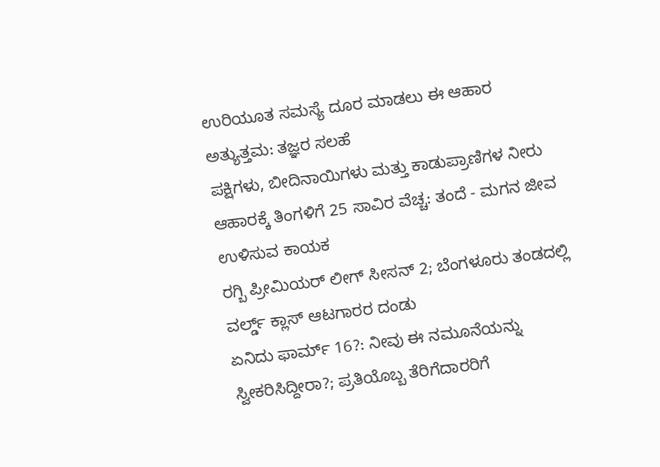ಉರಿಯೂತ ಸಮಸ್ಯೆ ದೂರ ಮಾಡಲು ಈ ಆಹಾರ ಅತ್ಯುತ್ತಮ: ತಜ್ಞರ ಸಲಹೆ
ಪಕ್ಷಿಗಳು, ಬೀದಿನಾಯಿಗಳು ಮತ್ತು ಕಾಡುಪ್ರಾಣಿಗಳ ನೀರು ಆಹಾರಕ್ಕೆ ತಿಂಗಳಿಗೆ 25 ಸಾವಿರ ವೆಚ್ಚ: ತಂದೆ - ಮಗನ ಜೀವ ಉಳಿಸುವ ಕಾಯಕ
ರಗ್ಬಿ ಪ್ರೀಮಿಯರ್ ಲೀಗ್ ಸೀಸನ್ 2; ಬೆಂಗಳೂರು ತಂಡದಲ್ಲಿ ವರ್ಲ್ಡ್ ಕ್ಲಾಸ್ ಆಟಗಾರರ ದಂಡು
ಏನಿದು ಫಾರ್ಮ್ 16?: ನೀವು ಈ ನಮೂನೆಯನ್ನು ಸ್ವೀಕರಿಸಿದ್ದೀರಾ?; ಪ್ರತಿಯೊಬ್ಬ ತೆರಿಗೆದಾರರಿಗೆ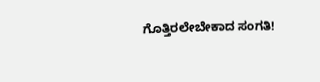ಗೊತ್ತಿರಲೇಬೇಕಾದ ಸಂಗತಿ!